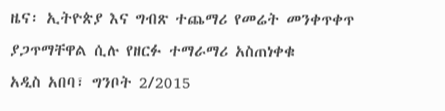ዜና፡ ኢትዮጵያ እና ግብጽ ተጨማሪ የመሬት መንቀጥቀጥ ያጋጥማቸዋል ሲሉ የዘርፉ ተማራማሪ አስጠነቀቁ
አዲስ አበባ፣ ግንቦት 2/2015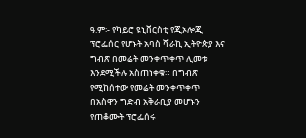ዓ.ም፡- የካይሮ ዩኒቨርስቲ የጂኦሎጂ ፕሮፌሰር የሆኑት አባስ ሻራኪ ኢትዮጵያ እና ግብጽ በመሬት መንቀጥቀጥ ሊመቱ እንደሚችሉ አስጠነቀቁ። በግብጽ የሚከሰተው የመሬት መንቀጥቀጥ በአስዋን ግድብ አቅራቢያ መሆኑን የጠቆሙት ፕሮፌሰሩ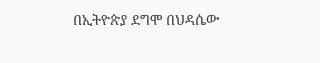በኢትዮጵያ ደግሞ በህዳሴው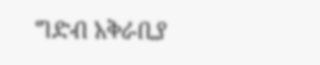ግድብ አቅራቢያ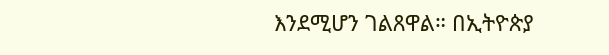እንደሚሆን ገልጸዋል። በኢትዮጵያ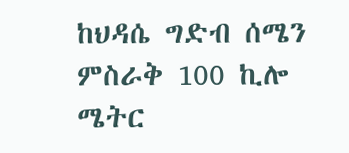ከህዳሴ ግድብ ሰሜን ምስራቅ 100 ኪሎ ሜትር